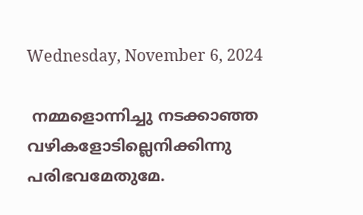Wednesday, November 6, 2024

 നമ്മളൊന്നിച്ചു നടക്കാഞ്ഞ വഴികളോടില്ലെനിക്കിന്നു പരിഭവമേതുമേ.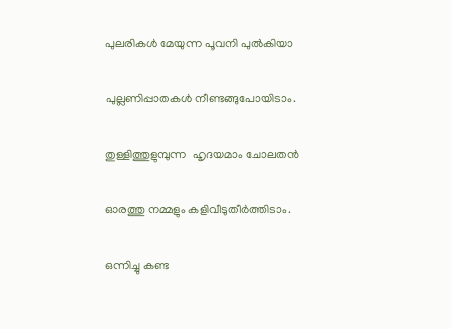പുലരികൾ മേയുന്ന പൂവനി പുൽകിയാ

പുല്ലണിപ്പാതകൾ നീണ്ടങ്ങുപോയിടാം.

തുള്ളിത്തുളുമ്പുന്ന  ഹൃദയമാം ചോലതൻ

ഓരത്തു നമ്മളും കളിവീടുതീർത്തിടാം.

ഒന്നിച്ചു കണ്ട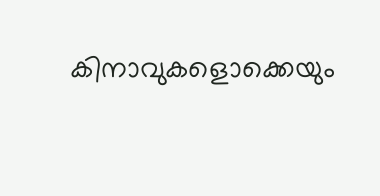കിനാവുകളൊക്കെയും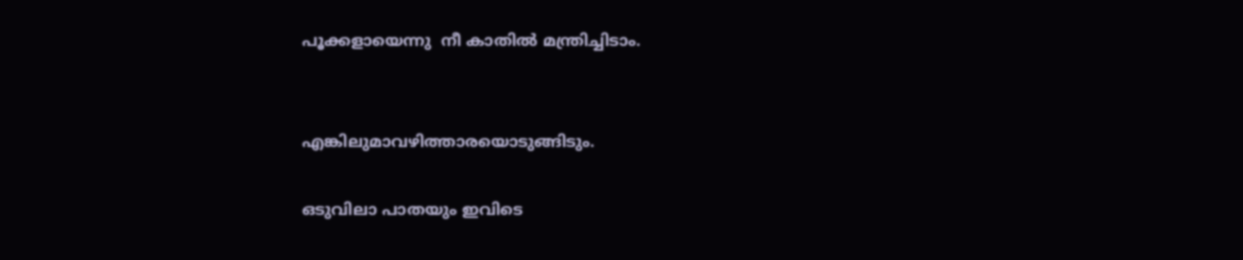പൂക്കളായെന്നു  നീ കാതിൽ മന്ത്രിച്ചിടാം.


എങ്കിലുമാവഴിത്താരയൊടുങ്ങിടും.

ഒടുവിലാ പാതയും ഇവിടെ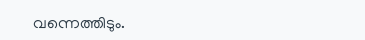വന്നെത്തിടും.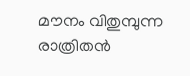മൗനം വിതുമ്പുന്ന രാത്രിതൻ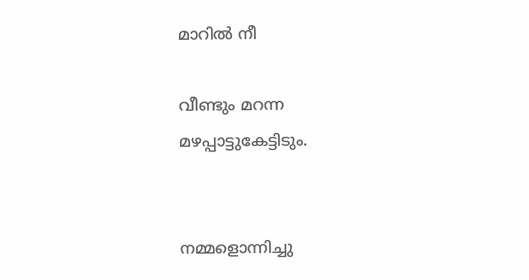മാറിൽ നീ

വീണ്ടും മറന്ന മഴപ്പാട്ടുകേട്ടിടും.


നമ്മളൊന്നിച്ചു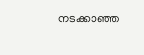നടക്കാഞ്ഞ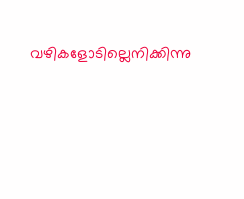വഴികളോടില്ലെനിക്കിന്നു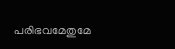പരിഭവമേതുമേ